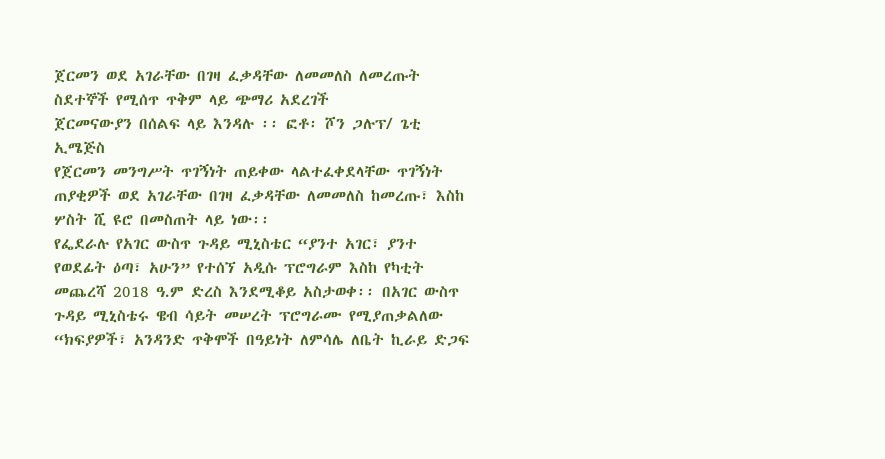ጀርመን ወደ አገራቸው በገዛ ፈቃዳቸው ለመመለስ ለመረጡት ስደተኞች የሚሰጥ ጥቅም ላይ ጭማሪ አደረገች
ጀርመናውያን በሰልፍ ላይ እንዳሉ ፡፡ ፎቶ፡ ሾን ጋሉፕ/ ጌቲ ኢሜጅስ
የጀርመን መንግሥት ጥገኝነት ጠይቀው ላልተፈቀደላቸው ጥገኝነት ጠያቂዎች ወደ አገራቸው በገዛ ፈቃዳቸው ለመመለስ ከመረጡ፣ እስከ ሦስት ሺ ዩሮ በመስጠት ላይ ነው፡፡
የፌደራሉ የአገር ውስጥ ጉዳይ ሚኒስቴር “ያንተ አገር፣ ያንተ የወደፊት ዕጣ፣ አሁን” የተሰኘ አዲሱ ፕሮግራም እስከ የካቲት መጨረሻ 2018 ዓ.ም ድረስ እንደሚቆይ አስታወቀ፡፡ በአገር ውስጥ ጉዳይ ሚኒስቴሩ ዌብ ሳይት መሠረት ፕሮግራሙ የሚያጠቃልለው “ክፍያዎች፣ አንዳንድ ጥቅሞች በዓይነት ለምሳሌ ለቤት ኪራይ ድጋፍ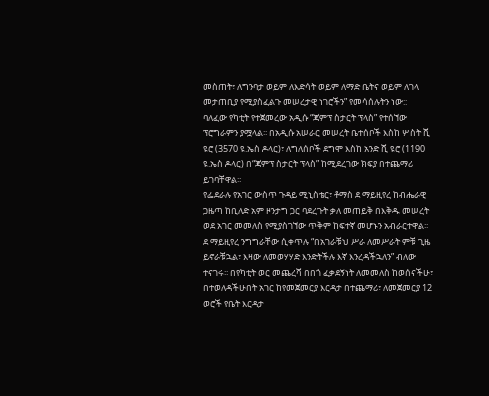መስጠት፣ ለግንባታ ወይም ለእድሳት ወይም ለማድ ቤትና ወይም ለገላ መታጠቢያ የሚያስፈልጉ መሠረታዊ ነገሮችን” የመሳሰሉትን ነው::
ባለፈው የካቲት የተጀመረው አዲሱ “ጃምፕ ስታርት ፕላስ” የተሰኘው ፕሮግራምን ያሟላል፡፡ በአዲሱ አሠራር መሠረት ቤተሰቦች እስከ ሦስት ሺ ዩሮ (3570 ዩ.ኤስ ዶላር)፣ ለግለሰቦች ደግሞ እስከ አንድ ሺ ዩሮ (1190 ዩ.ኤስ ዶላር) በ“ጃምፕ ስታርት ፕላስ” ከሚደረገው ክፍያ በተጨማሪ ይገባቸዋል፡፡
የፌደራሉ የአገር ውስጥ ጉዳይ ሚኒስቴር፣ ቶማስ ደ ማይዚየረ ከብሔራዊ ጋዜጣ ከቢለድ አም ዞንታግ ጋር ባደረጉት ቃለ መጠይቅ በእቅዱ መሠረት ወደ አገር መመለስ የሚያስገኘው ጥቅም ከፍተኛ መሆኑን አብራርተዋል፡፡
ደ ማይዚየረ ንግግራቸው ሲቀጥሉ “በአገራቹህ ሥራ ለመሥራት ምቹ ጊዜ ይኖራቹኋል፣ እዛው ለመወሃሃድ እንድትችሉ እኛ እንረዳችኋለን” ብለው ተናገሩ፡፡ በየካቲት ወር መጨረሻ በበጎ ፈቃደኝነት ለመመለስ ከወሰናችሁ፣ በተወለዳችሁበት አገር ከየመጀመርያ እርዳታ በተጨማሪ፣ ለመጀመርያ 12 ወሮች የቤት እርዳታ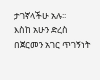ታገኛላችሁ አሉ፡፡
እስከ አሁን ድረስ በጀርመን አገር ጥገኝነት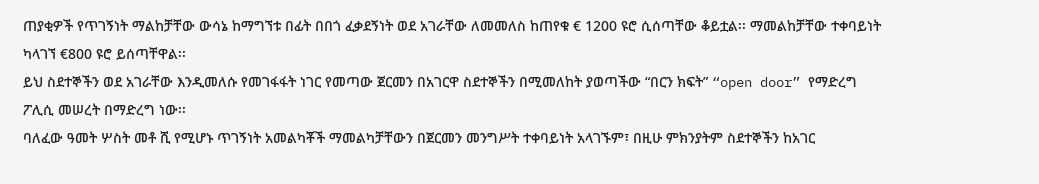ጠያቂዎች የጥገኝነት ማልከቻቸው ውሳኔ ከማግኘቱ በፊት በበጎ ፈቃደኝነት ወደ አገራቸው ለመመለስ ከጠየቁ € 1200 ዩሮ ሲሰጣቸው ቆይቷል፡፡ ማመልከቻቸው ተቀባይነት ካላገኘ €800 ዩሮ ይሰጣቸዋል፡፡
ይህ ስደተኞችን ወደ አገራቸው እንዲመለሱ የመገፋፋት ነገር የመጣው ጀርመን በአገርዋ ስደተኞችን በሚመለከት ያወጣችው “በርን ክፍት” “open door” የማድረግ ፖሊሲ መሠረት በማድረግ ነው፡፡
ባለፈው ዓመት ሦስት መቶ ሺ የሚሆኑ ጥገኝነት አመልካቾች ማመልካቻቸውን በጀርመን መንግሥት ተቀባይነት አላገኙም፣ በዚሁ ምክንያትም ስደተኞችን ከአገር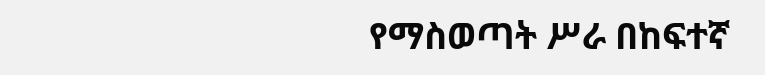የማስወጣት ሥራ በከፍተኛ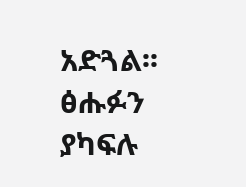አድጓል፡፡
ፅሑፉን ያካፍሉ